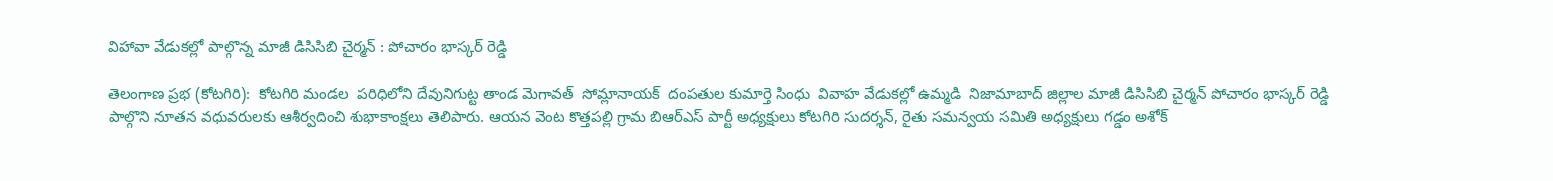విహావా వేడుకల్లో పాల్గొన్న మాజీ డిసిసిబి చైర్మన్ : పోచారం భాస్కర్ రెడ్డి

తెలంగాణ ప్రభ (కోటగిరి):  కోటగిరి మండల  పరిధిలోని దేవునిగుట్ట తాండ మెగావత్  సోమ్లానాయక్  దంపతుల కుమార్తె సింధు  వివాహ వేడుకల్లో ఉమ్మడి  నిజామాబాద్ జిల్లాల మాజీ డిసిసిబి చైర్మన్ పోచారం భాస్కర్ రెడ్డి పాల్గొని నూతన వధువరులకు ఆశీర్వదించి శుభాకాంక్షలు తెలిపారు. ఆయన వెంట కొత్తపల్లి గ్రామ బిఆర్ఎస్ పార్టీ అధ్యక్షులు కోటగిరి సుదర్శన్, రైతు సమన్వయ సమితి అధ్యక్షులు గడ్డం అశోక్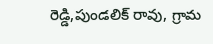రెడ్డి,పుండలిక్ రావు, గ్రామ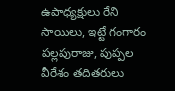ఉపాధ్యక్షులు రేని సాయిలు, ఇట్టే గంగారం పల్లపురాజు, పుప్పల వీరేశం తదితరులు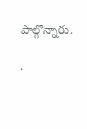పాల్గొన్నారు.

.